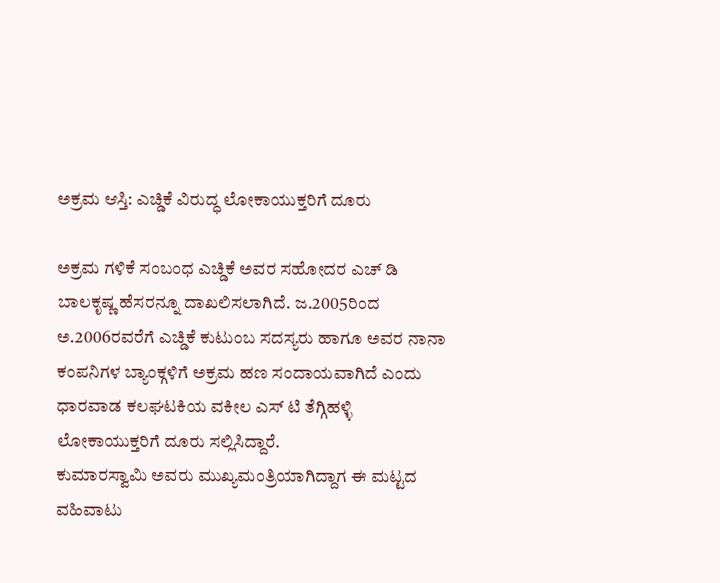ಅಕ್ರಮ ಆಸ್ತಿ: ಎಚ್ಡಿಕೆ ವಿರುದ್ಧ ಲೋಕಾಯುಕ್ತರಿಗೆ ದೂರು

ಅಕ್ರಮ ಗಳಿಕೆ ಸಂಬಂಧ ಎಚ್ಡಿಕೆ ಅವರ ಸಹೋದರ ಎಚ್ ಡಿ ಬಾಲಕೃಷ್ಣ ಹೆಸರನ್ನೂ ದಾಖಲಿಸಲಾಗಿದೆ. ಜ.2005ರಿಂದ ಅ.2006ರವರೆಗೆ ಎಚ್ಡಿಕೆ ಕುಟುಂಬ ಸದಸ್ಯರು ಹಾಗೂ ಅವರ ನಾನಾ ಕಂಪನಿಗಳ ಬ್ಯಾಂಕ್ಗಳಿಗೆ ಅಕ್ರಮ ಹಣ ಸಂದಾಯವಾಗಿದೆ ಎಂದು ಧಾರವಾಡ ಕಲಘಟಕಿಯ ವಕೀಲ ಎಸ್ ಟಿ ತೆಗ್ಗಿಹಳ್ಳಿ ಲೋಕಾಯುಕ್ತರಿಗೆ ದೂರು ಸಲ್ಲಿಸಿದ್ದಾರೆ.
ಕುಮಾರಸ್ವಾಮಿ ಅವರು ಮುಖ್ಯಮಂತ್ರಿಯಾಗಿದ್ದಾಗ ಈ ಮಟ್ಟದ ವಹಿವಾಟು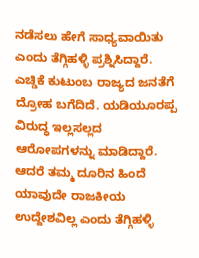ನಡೆಸಲು ಹೇಗೆ ಸಾಧ್ಯವಾಯಿತು ಎಂದು ತೆಗ್ಗಿಹಳ್ಳಿ ಪ್ರಶ್ನಿಸಿದ್ದಾರೆ. ಎಚ್ಡಿಕೆ ಕುಟುಂಬ ರಾಜ್ಯದ ಜನತೆಗೆ ದ್ರೋಹ ಬಗೆದಿದೆ. ಯಡಿಯೂರಪ್ಪ ವಿರುದ್ಧ ಇಲ್ಲಸಲ್ಲದ ಆರೋಪಗಳನ್ನು ಮಾಡಿದ್ದಾರೆ. ಆದರೆ ತಮ್ಮ ದೂರಿನ ಹಿಂದೆ ಯಾವುದೇ ರಾಜಕೀಯ ಉದ್ದೇಶವಿಲ್ಲ ಎಂದು ತೆಗ್ಗಿಹಳ್ಳಿ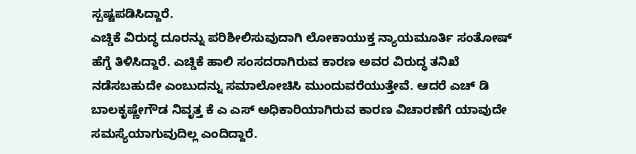ಸ್ಪಷ್ಟಪಡಿಸಿದ್ದಾರೆ.
ಎಚ್ಡಿಕೆ ವಿರುದ್ಧ ದೂರನ್ನು ಪರಿಶೀಲಿಸುವುದಾಗಿ ಲೋಕಾಯುಕ್ತ ನ್ಯಾಯಮೂರ್ತಿ ಸಂತೋಷ್ ಹೆಗ್ಡೆ ತಿಳಿಸಿದ್ದಾರೆ. ಎಚ್ಡಿಕೆ ಹಾಲಿ ಸಂಸದರಾಗಿರುವ ಕಾರಣ ಅವರ ವಿರುದ್ಧ ತನಿಖೆ ನಡೆಸಬಹುದೇ ಎಂಬುದನ್ನು ಸಮಾಲೋಚಿಸಿ ಮುಂದುವರೆಯುತ್ತೇವೆ. ಆದರೆ ಎಚ್ ಡಿ ಬಾಲಕೃಷ್ಣೇಗೌಡ ನಿವೃತ್ತ ಕೆ ಎ ಎಸ್ ಅಧಿಕಾರಿಯಾಗಿರುವ ಕಾರಣ ವಿಚಾರಣೆಗೆ ಯಾವುದೇ ಸಮಸ್ಯೆಯಾಗುವುದಿಲ್ಲ ಎಂದಿದ್ದಾರೆ.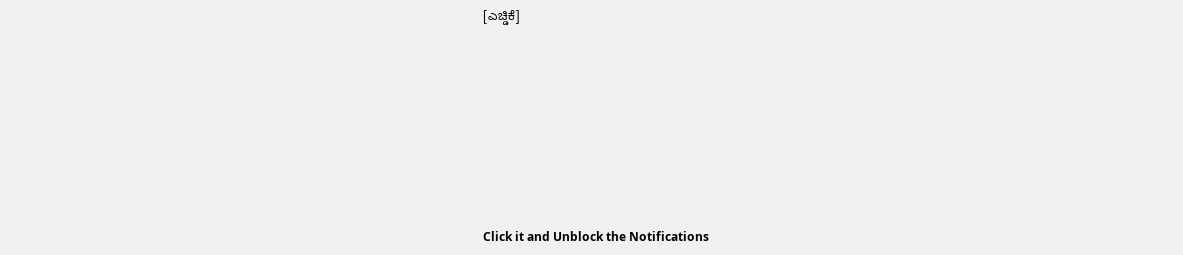[ಎಚ್ಡಿಕೆ]












Click it and Unblock the Notifications